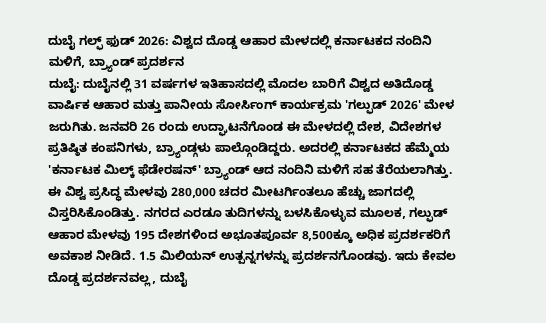ದುಬೈ ಗಲ್ಫ್ ಫುಡ್ 2026: ವಿಶ್ವದ ದೊಡ್ಡ ಆಹಾರ ಮೇಳದಲ್ಲಿ ಕರ್ನಾಟಕದ ನಂದಿನಿ ಮಳಿಗೆ, ಬ್ರ್ಯಾಂಡ್ ಪ್ರದರ್ಶನ
ದುಬೈ: ದುಬೈನಲ್ಲಿ 31 ವರ್ಷಗಳ ಇತಿಹಾಸದಲ್ಲಿ ಮೊದಲ ಬಾರಿಗೆ ವಿಶ್ವದ ಅತಿದೊಡ್ಡ ವಾರ್ಷಿಕ ಆಹಾರ ಮತ್ತು ಪಾನೀಯ ಸೋರ್ಸಿಂಗ್ ಕಾರ್ಯಕ್ರಮ 'ಗಲ್ಫುಡ್ 2026' ಮೇಳ ಜರುಗಿತು. ಜನವರಿ 26 ರಂದು ಉದ್ಘಾಟನೆಗೊಂಡ ಈ ಮೇಳದಲ್ಲಿ ದೇಶ, ವಿದೇಶಗಳ ಪ್ರತಿಷ್ಠಿತ ಕಂಪನಿಗಳು, ಬ್ರ್ಯಾಂಡ್ಗಳು ಪಾಲ್ಗೊಂಡಿದ್ದರು. ಅದರಲ್ಲಿ ಕರ್ನಾಟಕದ ಹೆಮ್ಮೆಯ 'ಕರ್ನಾಟಕ ಮಿಲ್ಕ್ ಫೆಡೇರಷನ್' ಬ್ರ್ಯಾಂಡ್ ಆದ ನಂದಿನಿ ಮಳಿಗೆ ಸಹ ತೆರೆಯಲಾಗಿತ್ತು.
ಈ ವಿಶ್ವ ಪ್ರಸಿದ್ಧ ಮೇಳವು 280,000 ಚದರ ಮೀಟರ್ಗಿಂತಲೂ ಹೆಚ್ಚು ಜಾಗದಲ್ಲಿ ವಿಸ್ತರಿಸಿಕೊಂಡಿತ್ತು. ನಗರದ ಎರಡೂ ತುದಿಗಳನ್ನು ಬಳಸಿಕೊಳ್ಳುವ ಮೂಲಕ, ಗಲ್ಫುಡ್ ಆಹಾರ ಮೇಳವು 195 ದೇಶಗಳಿಂದ ಅಭೂತಪೂರ್ವ 8,500ಕ್ಕೂ ಅಧಿಕ ಪ್ರದರ್ಶಕರಿಗೆ ಅವಕಾಶ ನೀಡಿದೆ. 1.5 ಮಿಲಿಯನ್ ಉತ್ಪನ್ನಗಳನ್ನು ಪ್ರದರ್ಶನಗೊಂಡವು. ಇದು ಕೇವಲ ದೊಡ್ಡ ಪ್ರದರ್ಶನವಲ್ಲ, ದುಬೈ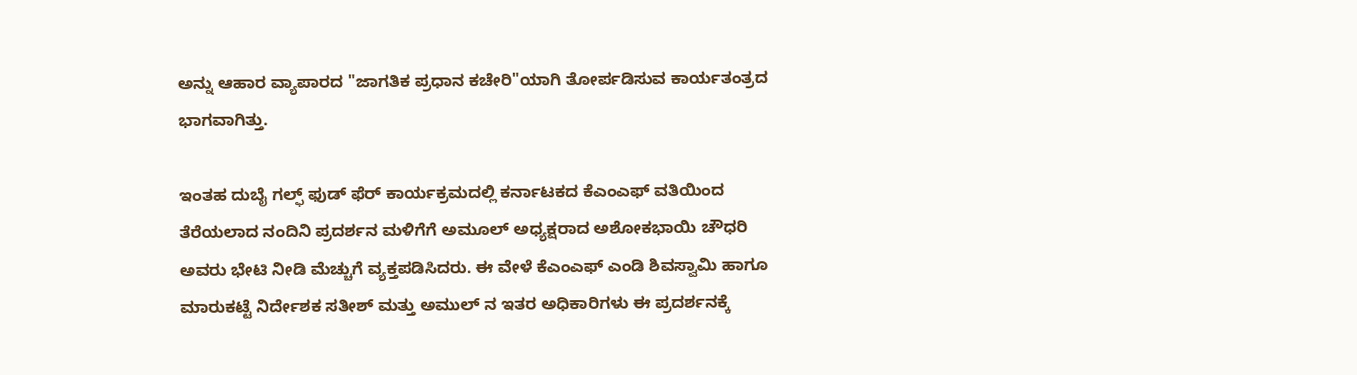ಅನ್ನು ಆಹಾರ ವ್ಯಾಪಾರದ "ಜಾಗತಿಕ ಪ್ರಧಾನ ಕಚೇರಿ"ಯಾಗಿ ತೋರ್ಪಡಿಸುವ ಕಾರ್ಯತಂತ್ರದ ಭಾಗವಾಗಿತ್ತು.

ಇಂತಹ ದುಬೈ ಗಲ್ಫ್ ಫುಡ್ ಫೆರ್ ಕಾರ್ಯಕ್ರಮದಲ್ಲಿ ಕರ್ನಾಟಕದ ಕೆಎಂಎಫ್ ವತಿಯಿಂದ ತೆರೆಯಲಾದ ನಂದಿನಿ ಪ್ರದರ್ಶನ ಮಳಿಗೆಗೆ ಅಮೂಲ್ ಅಧ್ಯಕ್ಷರಾದ ಅಶೋಕಭಾಯಿ ಚೌಧರಿ ಅವರು ಭೇಟಿ ನೀಡಿ ಮೆಚ್ಚುಗೆ ವ್ಯಕ್ತಪಡಿಸಿದರು. ಈ ವೇಳೆ ಕೆಎಂಎಫ್ ಎಂಡಿ ಶಿವಸ್ವಾಮಿ ಹಾಗೂ ಮಾರುಕಟ್ಟೆ ನಿರ್ದೇಶಕ ಸತೀಶ್ ಮತ್ತು ಅಮುಲ್ ನ ಇತರ ಅಧಿಕಾರಿಗಳು ಈ ಪ್ರದರ್ಶನಕ್ಕೆ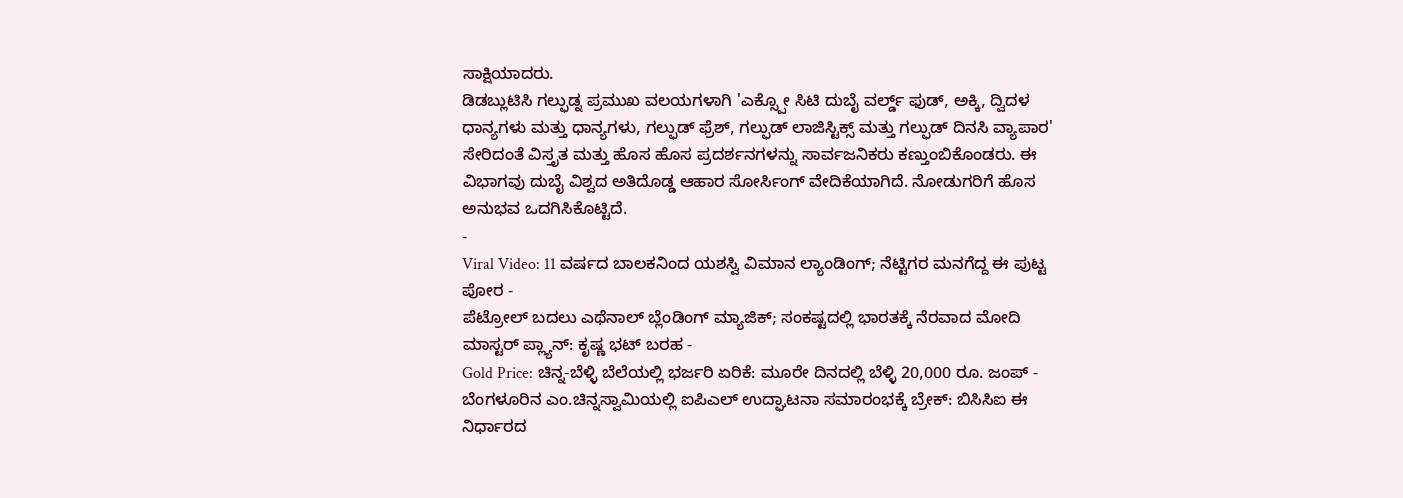ಸಾಕ್ಷಿಯಾದರು.
ಡಿಡಬ್ಲುಟಿಸಿ ಗಲ್ಫುಡ್ನ ಪ್ರಮುಖ ವಲಯಗಳಾಗಿ 'ಎಕ್ಸ್ಪೋ ಸಿಟಿ ದುಬೈ ವರ್ಲ್ಡ್ ಫುಡ್, ಅಕ್ಕಿ, ದ್ವಿದಳ ಧಾನ್ಯಗಳು ಮತ್ತು ಧಾನ್ಯಗಳು, ಗಲ್ಫುಡ್ ಫ್ರೆಶ್, ಗಲ್ಫುಡ್ ಲಾಜಿಸ್ಟಿಕ್ಸ್ ಮತ್ತು ಗಲ್ಫುಡ್ ದಿನಸಿ ವ್ಯಾಪಾರ' ಸೇರಿದಂತೆ ವಿಸ್ತೃತ ಮತ್ತು ಹೊಸ ಹೊಸ ಪ್ರದರ್ಶನಗಳನ್ನು ಸಾರ್ವಜನಿಕರು ಕಣ್ತುಂಬಿಕೊಂಡರು. ಈ ವಿಭಾಗವು ದುಬೈ ವಿಶ್ವದ ಅತಿದೊಡ್ಡ ಆಹಾರ ಸೋರ್ಸಿಂಗ್ ವೇದಿಕೆಯಾಗಿದೆ. ನೋಡುಗರಿಗೆ ಹೊಸ ಅನುಭವ ಒದಗಿಸಿಕೊಟ್ಟಿದೆ.
-
Viral Video: 11 ವರ್ಷದ ಬಾಲಕನಿಂದ ಯಶಸ್ವಿ ವಿಮಾನ ಲ್ಯಾಂಡಿಂಗ್; ನೆಟ್ಟಿಗರ ಮನಗೆದ್ದ ಈ ಪುಟ್ಟ ಪೋರ -
ಪೆಟ್ರೋಲ್ ಬದಲು ಎಥೆನಾಲ್ ಬ್ಲೆಂಡಿಂಗ್ ಮ್ಯಾಜಿಕ್; ಸಂಕಷ್ಟದಲ್ಲಿ ಭಾರತಕ್ಕೆ ನೆರವಾದ ಮೋದಿ ಮಾಸ್ಟರ್ ಪ್ಲ್ಯಾನ್: ಕೃಷ್ಣ ಭಟ್ ಬರಹ -
Gold Price: ಚಿನ್ನ-ಬೆಳ್ಳಿ ಬೆಲೆಯಲ್ಲಿ ಭರ್ಜರಿ ಏರಿಕೆ: ಮೂರೇ ದಿನದಲ್ಲಿ ಬೆಳ್ಳಿ 20,000 ರೂ. ಜಂಪ್ -
ಬೆಂಗಳೂರಿನ ಎಂ.ಚಿನ್ನಸ್ವಾಮಿಯಲ್ಲಿ ಐಪಿಎಲ್ ಉದ್ಘಾಟನಾ ಸಮಾರಂಭಕ್ಕೆ ಬ್ರೇಕ್: ಬಿಸಿಸಿಐ ಈ ನಿರ್ಧಾರದ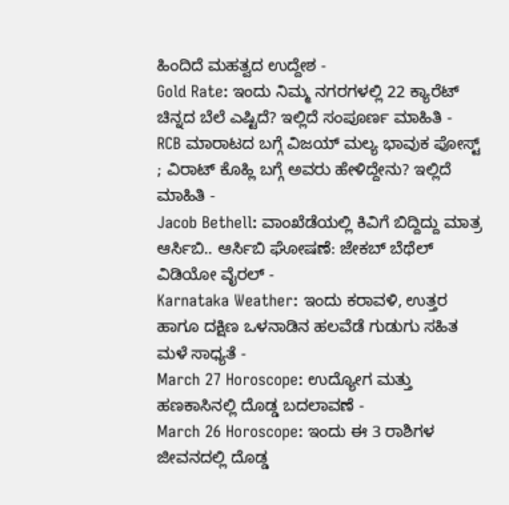ಹಿಂದಿದೆ ಮಹತ್ವದ ಉದ್ದೇಶ -
Gold Rate: ಇಂದು ನಿಮ್ಮ ನಗರಗಳಲ್ಲಿ 22 ಕ್ಯಾರೆಟ್ ಚಿನ್ನದ ಬೆಲೆ ಎಷ್ಟಿದೆ? ಇಲ್ಲಿದೆ ಸಂಪೂರ್ಣ ಮಾಹಿತಿ -
RCB ಮಾರಾಟದ ಬಗ್ಗೆ ವಿಜಯ್ ಮಲ್ಯ ಭಾವುಕ ಪೋಸ್ಟ್ ; ವಿರಾಟ್ ಕೊಹ್ಲಿ ಬಗ್ಗೆ ಅವರು ಹೇಳಿದ್ದೇನು? ಇಲ್ಲಿದೆ ಮಾಹಿತಿ -
Jacob Bethell: ವಾಂಖೆಡೆಯಲ್ಲಿ ಕಿವಿಗೆ ಬಿದ್ದಿದ್ದು ಮಾತ್ರ ಆರ್ಸಿಬಿ.. ಆರ್ಸಿಬಿ ಘೋಷಣೆ: ಜೇಕಬ್ ಬೆಥೆಲ್ ವಿಡಿಯೋ ವೈರಲ್ -
Karnataka Weather: ಇಂದು ಕರಾವಳಿ, ಉತ್ತರ ಹಾಗೂ ದಕ್ಷಿಣ ಒಳನಾಡಿನ ಹಲವೆಡೆ ಗುಡುಗು ಸಹಿತ ಮಳೆ ಸಾಧ್ಯತೆ -
March 27 Horoscope: ಉದ್ಯೋಗ ಮತ್ತು ಹಣಕಾಸಿನಲ್ಲಿ ದೊಡ್ಡ ಬದಲಾವಣೆ -
March 26 Horoscope: ಇಂದು ಈ 3 ರಾಶಿಗಳ ಜೀವನದಲ್ಲಿ ದೊಡ್ಡ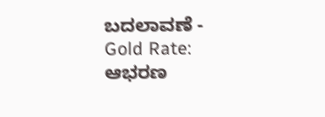ಬದಲಾವಣೆ -
Gold Rate: ಆಭರಣ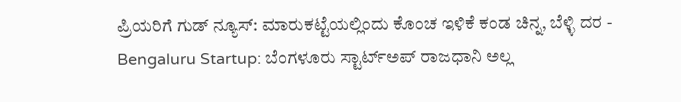ಪ್ರಿಯರಿಗೆ ಗುಡ್ ನ್ಯೂಸ್: ಮಾರುಕಟ್ಟೆಯಲ್ಲಿಂದು ಕೊಂಚ ಇಳಿಕೆ ಕಂಡ ಚಿನ್ನ, ಬೆಳ್ಳಿ ದರ -
Bengaluru Startup: ಬೆಂಗಳೂರು ಸ್ಟಾರ್ಟ್ಅಪ್ ರಾಜಧಾನಿ ಅಲ್ಲ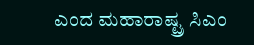ಎಂದ ಮಹಾರಾಷ್ಟ್ರ ಸಿಎಂ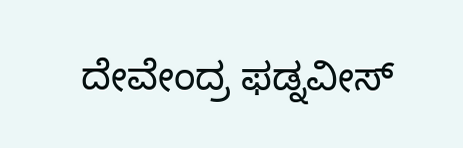ದೇವೇಂದ್ರ ಫಡ್ನವೀಸ್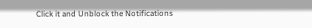Click it and Unblock the Notifications